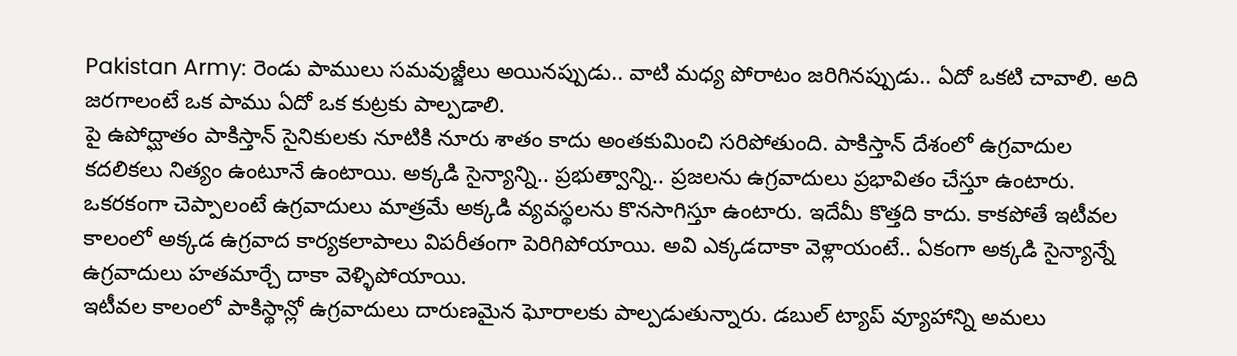Pakistan Army: రెండు పాములు సమవుజ్జీలు అయినప్పుడు.. వాటి మధ్య పోరాటం జరిగినప్పుడు.. ఏదో ఒకటి చావాలి. అది జరగాలంటే ఒక పాము ఏదో ఒక కుట్రకు పాల్పడాలి.
పై ఉపోద్ఘాతం పాకిస్తాన్ సైనికులకు నూటికి నూరు శాతం కాదు అంతకుమించి సరిపోతుంది. పాకిస్తాన్ దేశంలో ఉగ్రవాదుల కదలికలు నిత్యం ఉంటూనే ఉంటాయి. అక్కడి సైన్యాన్ని.. ప్రభుత్వాన్ని.. ప్రజలను ఉగ్రవాదులు ప్రభావితం చేస్తూ ఉంటారు. ఒకరకంగా చెప్పాలంటే ఉగ్రవాదులు మాత్రమే అక్కడి వ్యవస్థలను కొనసాగిస్తూ ఉంటారు. ఇదేమీ కొత్తది కాదు. కాకపోతే ఇటీవల కాలంలో అక్కడ ఉగ్రవాద కార్యకలాపాలు విపరీతంగా పెరిగిపోయాయి. అవి ఎక్కడదాకా వెళ్లాయంటే.. ఏకంగా అక్కడి సైన్యాన్నే ఉగ్రవాదులు హతమార్చే దాకా వెళ్ళిపోయాయి.
ఇటీవల కాలంలో పాకిస్థాన్లో ఉగ్రవాదులు దారుణమైన ఘోరాలకు పాల్పడుతున్నారు. డబుల్ ట్యాప్ వ్యూహాన్ని అమలు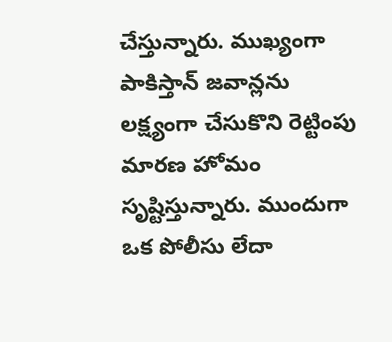చేస్తున్నారు. ముఖ్యంగా పాకిస్తాన్ జవాన్లను లక్ష్యంగా చేసుకొని రెట్టింపు మారణ హోమం సృష్టిస్తున్నారు. ముందుగా ఒక పోలీసు లేదా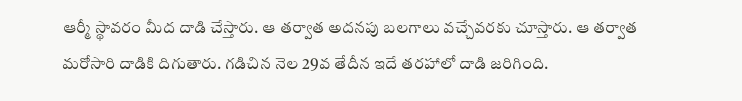ఆర్మీ స్థావరం మీద దాడి చేస్తారు. ఆ తర్వాత అదనపు బలగాలు వచ్చేవరకు చూస్తారు. ఆ తర్వాత మరోసారి దాడికి దిగుతారు. గడిచిన నెల 29వ తేదీన ఇదే తరహాలో దాడి జరిగింది.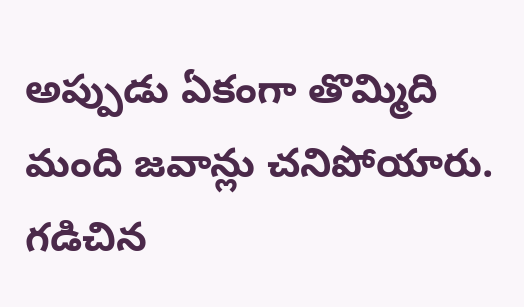అప్పుడు ఏకంగా తొమ్మిది మంది జవాన్లు చనిపోయారు. గడిచిన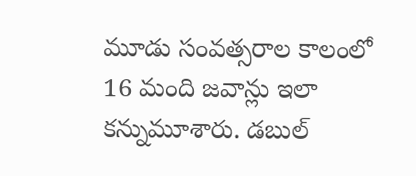మూడు సంవత్సరాల కాలంలో 16 మంది జవాన్లు ఇలా కన్నుమూశారు. డబుల్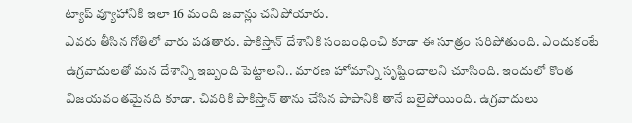ట్యాప్ వ్యూహానికి ఇలా 16 మంది జవాన్లు చనిపోయారు.
ఎవరు తీసిన గోతిలో వారు పడతారు. పాకిస్తాన్ దేశానికి సంబంధించి కూడా ఈ సూత్రం సరిపోతుంది. ఎందుకంటే ఉగ్రవాదులతో మన దేశాన్ని ఇబ్బంది పెట్టాలని.. మారణ హోమాన్ని సృష్టించాలని చూసింది. ఇందులో కొంత విజయవంతమైనది కూడా. చివరికి పాకిస్తాన్ తాను చేసిన పాపానికి తానే బలైపోయింది. ఉగ్రవాదులు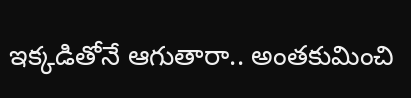ఇక్కడితోనే ఆగుతారా.. అంతకుమించి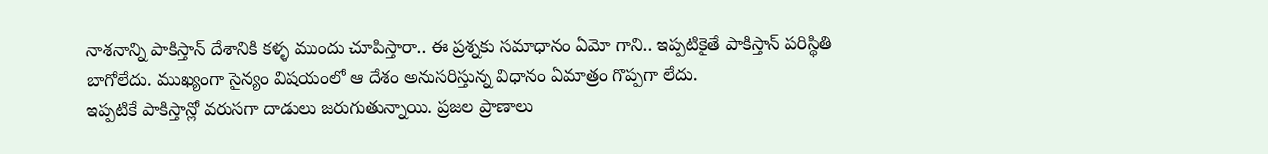నాశనాన్ని పాకిస్తాన్ దేశానికి కళ్ళ ముందు చూపిస్తారా.. ఈ ప్రశ్నకు సమాధానం ఏమో గాని.. ఇప్పటికైతే పాకిస్తాన్ పరిస్థితి బాగోలేదు. ముఖ్యంగా సైన్యం విషయంలో ఆ దేశం అనుసరిస్తున్న విధానం ఏమాత్రం గొప్పగా లేదు.
ఇప్పటికే పాకిస్తాన్లో వరుసగా దాడులు జరుగుతున్నాయి. ప్రజల ప్రాణాలు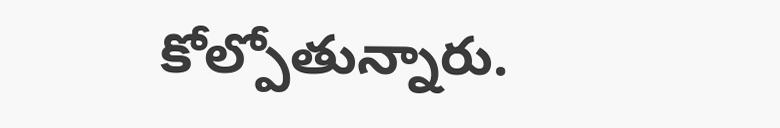కోల్పోతున్నారు.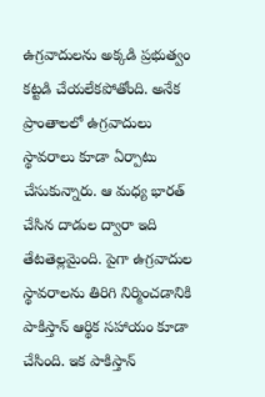ఉగ్రవాదులను అక్కడి ప్రభుత్వం కట్టడి చేయలేకపోతోంది. అనేక ప్రాంతాలలో ఉగ్రవాదులు స్థావరాలు కూడా ఏర్పాటు చేసుకున్నారు. ఆ మధ్య భారత్ చేసిన దాడుల ద్వారా ఇది తేటతెల్లమైంది. పైగా ఉగ్రవాదుల స్థావరాలను తిరిగి నిర్మించడానికి పాకిస్తాన్ ఆర్థిక సహాయం కూడా చేసింది. ఇక పాకిస్తాన్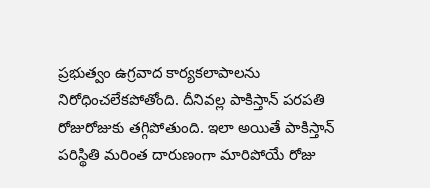ప్రభుత్వం ఉగ్రవాద కార్యకలాపాలను నిరోధించలేకపోతోంది. దీనివల్ల పాకిస్తాన్ పరపతి రోజురోజుకు తగ్గిపోతుంది. ఇలా అయితే పాకిస్తాన్ పరిస్థితి మరింత దారుణంగా మారిపోయే రోజు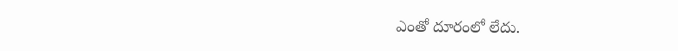ఎంతో దూరంలో లేదు.